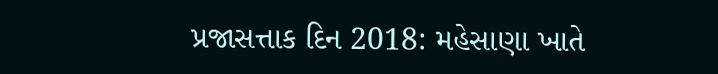પ્રજાસત્તાક દિન 2018: મહેસાણા ખાતે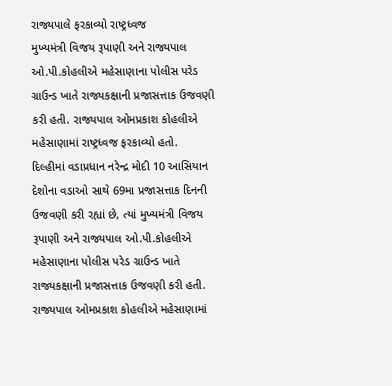રાજ્યપાલે ફરકાવ્યો રાષ્ટ્રધ્વજ
મુખ્યમંત્રી વિજય રૂપાણી અને રાજ્યપાલ ઓ.પી.કોહલીએ મહેસાણાના પોલીસ પરેડ ગ્રાઉન્ડ ખાતે રાજ્યકક્ષાની પ્રજાસત્તાક ઉજવણી કરી હતી. રાજ્યપાલ ઓમપ્રકાશ કોહલીએ મહેસાણામાં રાષ્ટ્રધ્વજ ફરકાવ્યો હતો.
દિલ્હીમાં વડાપ્રધાન નરેન્દ્ર મોદી 10 આસિયાન દેશોના વડાઓ સાથે 69મા પ્રજાસત્તાક દિનની ઉજવણી કરી રહ્યાં છે, ત્યાં મુખ્યમંત્રી વિજય રૂપાણી અને રાજ્યપાલ ઓ.પી.કોહલીએ મહેસાણાના પોલીસ પરેડ ગ્રાઉન્ડ ખાતે રાજ્યકક્ષાની પ્રજાસત્તાક ઉજવણી કરી હતી. રાજ્યપાલ ઓમપ્રકાશ કોહલીએ મહેસાણામાં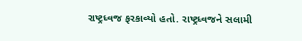રાષ્ટ્રધ્વજ ફરકાવ્યો હતો. રાષ્ટ્રધ્વજને સલામી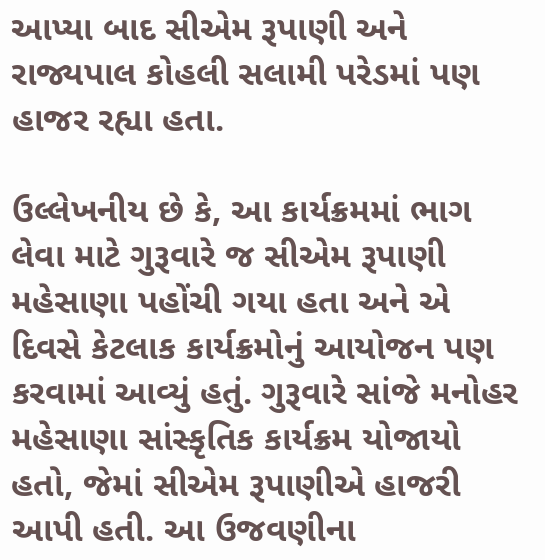આપ્યા બાદ સીએમ રૂપાણી અને રાજ્યપાલ કોહલી સલામી પરેડમાં પણ હાજર રહ્યા હતા.

ઉલ્લેખનીય છે કે, આ કાર્યક્રમમાં ભાગ લેવા માટે ગુરૂવારે જ સીએમ રૂપાણી મહેસાણા પહોંચી ગયા હતા અને એ દિવસે કેટલાક કાર્યક્રમોનું આયોજન પણ કરવામાં આવ્યું હતું. ગુરૂવારે સાંજે મનોહર મહેસાણા સાંસ્કૃતિક કાર્યક્રમ યોજાયો હતો, જેમાં સીએમ રૂપાણીએ હાજરી આપી હતી. આ ઉજવણીના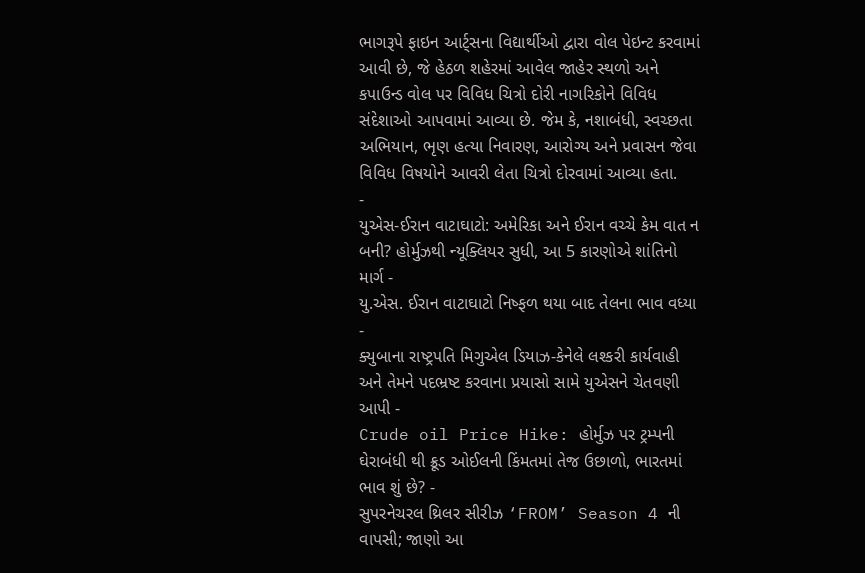ભાગરૂપે ફાઇન આર્ટ્સના વિદ્યાર્થીઓ દ્વારા વોલ પેઇન્ટ કરવામાં આવી છે, જે હેઠળ શહેરમાં આવેલ જાહેર સ્થળો અને કપાઉન્ડ વોલ પર વિવિધ ચિત્રો દોરી નાગરિકોને વિવિધ સંદેશાઓ આપવામાં આવ્યા છે. જેમ કે, નશાબંધી, સ્વચ્છતા અભિયાન, ભૃણ હત્યા નિવારણ, આરોગ્ય અને પ્રવાસન જેવા વિવિધ વિષયોને આવરી લેતા ચિત્રો દોરવામાં આવ્યા હતા.
-
યુએસ-ઈરાન વાટાઘાટો: અમેરિકા અને ઈરાન વચ્ચે કેમ વાત ન બની? હોર્મુઝથી ન્યૂક્લિયર સુધી, આ 5 કારણોએ શાંતિનો માર્ગ -
યુ.એસ. ઈરાન વાટાઘાટો નિષ્ફળ થયા બાદ તેલના ભાવ વધ્યા -
ક્યુબાના રાષ્ટ્રપતિ મિગુએલ ડિયાઝ-કેનેલે લશ્કરી કાર્યવાહી અને તેમને પદભ્રષ્ટ કરવાના પ્રયાસો સામે યુએસને ચેતવણી આપી -
Crude oil Price Hike: હોર્મુઝ પર ટ્રમ્પની ઘેરાબંધી થી ક્રૂડ ઓઈલની કિંમતમાં તેજ ઉછાળો, ભારતમાં ભાવ શું છે? -
સુપરનેચરલ થ્રિલર સીરીઝ ‘FROM’ Season 4 ની વાપસી; જાણો આ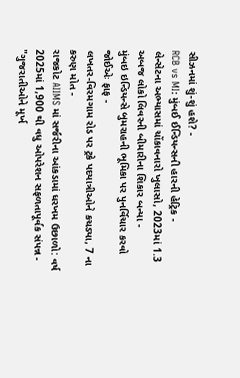સીઝનમાં શું-શું હશે? -
RCB vs MI: મુંબઈ ઈન્ડિયન્સની હારની હેટ્રિક -
લેન્સેટના અભ્યાસમાં ચોંકાવનારો ખુલાસો, 2023માં 1.3 અબજ લોકો લિવરની બીમારીના શિકાર બન્યા -
મુંબઇ ઇન્ડિયન્સે બુમરાહની ભૂમિકા પર પુનર્વિચાર કરવો જોઈએઃ ફાફ -
લખતર-વિરમગામ રોડ પર ટ્રકે પદયાત્રીઓને કચડ્યા, 7 ના કરુણ મોત -
રાજકોટ AIIMS માં સર્જરીના આંકડામાં ધરખમ ઉછાળો: વર્ષ 2025માં 1,900 થી વધુ ઓપરેશન સફળતાપૂર્વક સંપન્ન -
"ગુજરાતીઓને મૂર્ખ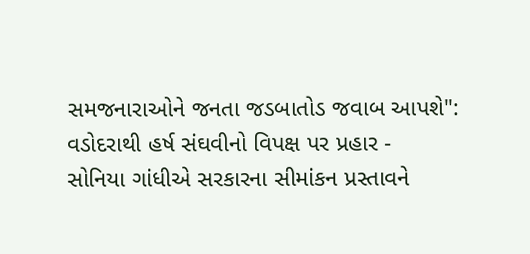સમજનારાઓને જનતા જડબાતોડ જવાબ આપશે": વડોદરાથી હર્ષ સંઘવીનો વિપક્ષ પર પ્રહાર -
સોનિયા ગાંધીએ સરકારના સીમાંકન પ્રસ્તાવને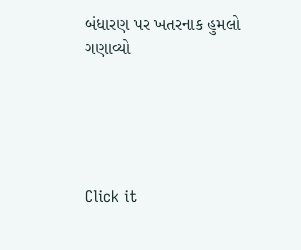બંધારણ પર ખતરનાક હુમલો ગણાવ્યો





Click it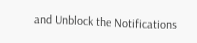and Unblock the Notifications